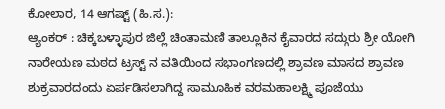ಕೋಲಾರ, 14 ಆಗಷ್ಟ್ (ಹಿ.ಸ.):
ಆ್ಯಂಕರ್ : ಚಿಕ್ಕಬಳ್ಳಾಪುರ ಜಿಲ್ಲೆ ಚಿಂತಾಮಣಿ ತಾಲ್ಲೂಕಿನ ಕೈವಾರದ ಸದ್ಗುರು ಶ್ರೀ ಯೋಗಿ ನಾರೇಯಣ ಮಠದ ಟ್ರಸ್ಟ್ ನ ವತಿಯಿಂದ ಸಭಾಂಗಣದಲ್ಲಿ ಶ್ರಾವಣ ಮಾಸದ ಶ್ರಾವಣ ಶುಕ್ರವಾರದಂದು ಏರ್ಪಡಿಸಲಾಗಿದ್ದ ಸಾಮೂಹಿಕ ವರಮಹಾಲಕ್ಷ್ಮಿ ಪೂಜೆಯು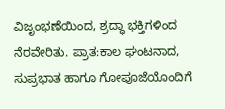ವಿಜೃಂಭಣೆಯಿಂದ, ಶ್ರದ್ಧಾ ಭಕ್ತಿಗಳಿಂದ ನೆರವೇರಿತು. ಪ್ರಾತ:ಕಾಲ ಘಂಟನಾದ, ಸುಪ್ರಭಾತ ಹಾಗೂ ಗೋಪೂಜೆಯೊಂದಿಗೆ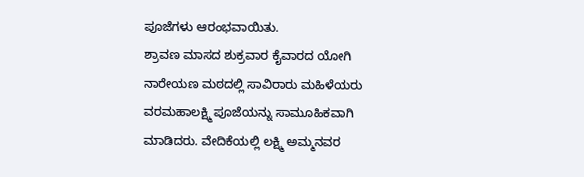ಪೂಜೆಗಳು ಆರಂಭವಾಯಿತು.
ಶ್ರಾವಣ ಮಾಸದ ಶುಕ್ರವಾರ ಕೈವಾರದ ಯೋಗಿ ನಾರೇಯಣ ಮಠದಲ್ಲಿ ಸಾವಿರಾರು ಮಹಿಳೆಯರು ವರಮಹಾಲಕ್ಷ್ಮಿ ಪೂಜೆಯನ್ನು ಸಾಮೂಹಿಕವಾಗಿ ಮಾಡಿದರು. ವೇದಿಕೆಯಲ್ಲಿ ಲಕ್ಷ್ಮಿ ಅಮ್ಮನವರ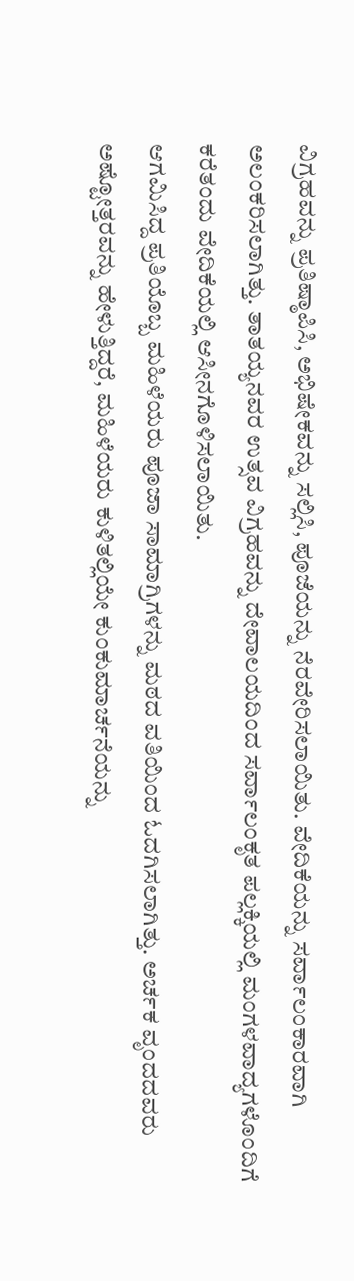ವಿಗ್ರಹವನ್ನು ಪ್ರತಿಷ್ಠಾಪಿಸಿ, ಅಭಿಷೇಕವನ್ನು ಸಲ್ಲಿಸಿ, ಪೂಜೆಯನ್ನು ನೆರವೇರಿಸಲಾಯಿತು. ವೇದಿಕೆಯನ್ನು ಸರ್ವಾಲಂಕಾರವಾಗಿ ಅಲಂಕರಿಸಲಾಗಿತ್ತು. ತಾತಯ್ಯನವರ ಉತ್ಸವ ವಿಗ್ರಹವನ್ನು ದೇವಾಲಯದಿಂದ ಸರ್ವಾಲಂಕೃತ ಪಲ್ಲಕ್ಕಿಯಲ್ಲಿ ಮಂಗಳವಾದ್ಯಗಳೊಂದಿಗೆ ಕರೆತಂದು ವೇದಿಕೆಯಲ್ಲಿ ಆಸೀನಗೊಳಿಸಲಾಯಿತು.
ಆಗಮಿಸಿದ್ದ ಪ್ರತಿಯೊಬ್ಬ ಮಹಿಳೆಯರು ಪೂಜಾ ಸಾಮಾಗ್ರಿಗಳನ್ನು ಮಠದ ವತಿಯಿಂದ ಓದಗಿಸಲಾಗಿತ್ತು. ಅರ್ಚಕ ವೃಂದದವರು ಅಷ್ಟೋತ್ತರವನ್ನು ಹೇಳುತ್ತಿದ್ದರೆ, ಮಹಿಳೆಯರು ಕುಳಿತಲ್ಲಿಯೇ ಕುಂಕುಮಾರ್ಚನೆಯನ್ನು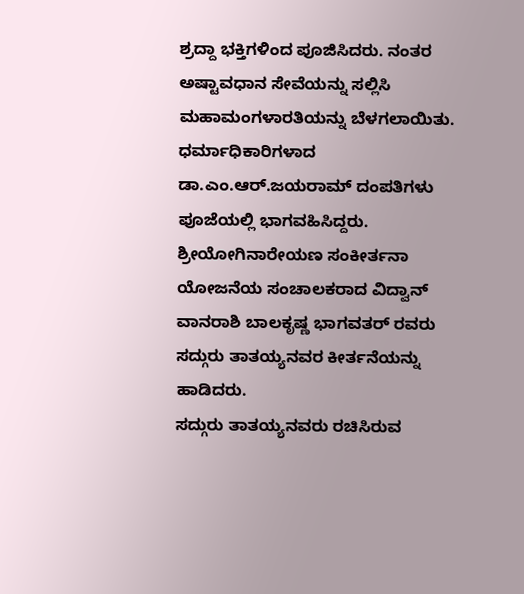ಶ್ರದ್ದಾ ಭಕ್ತಿಗಳಿಂದ ಪೂಜಿಸಿದರು. ನಂತರ ಅಷ್ಟಾವಧಾನ ಸೇವೆಯನ್ನು ಸಲ್ಲಿಸಿ ಮಹಾಮಂಗಳಾರತಿಯನ್ನು ಬೆಳಗಲಾಯಿತು. ಧರ್ಮಾಧಿಕಾರಿಗಳಾದ ಡಾ.ಎಂ.ಆರ್.ಜಯರಾಮ್ ದಂಪತಿಗಳು ಪೂಜೆಯಲ್ಲಿ ಭಾಗವಹಿಸಿದ್ದರು. ಶ್ರೀಯೋಗಿನಾರೇಯಣ ಸಂಕೀರ್ತನಾ ಯೋಜನೆಯ ಸಂಚಾಲಕರಾದ ವಿದ್ವಾನ್ ವಾನರಾಶಿ ಬಾಲಕೃಷ್ಣ ಭಾಗವತರ್ ರವರು ಸದ್ಗುರು ತಾತಯ್ಯನವರ ಕೀರ್ತನೆಯನ್ನು ಹಾಡಿದರು.
ಸದ್ಗುರು ತಾತಯ್ಯನವರು ರಚಿಸಿರುವ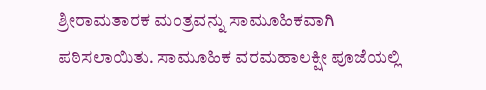ಶ್ರೀರಾಮತಾರಕ ಮಂತ್ರವನ್ನು ಸಾಮೂಹಿಕವಾಗಿ ಪಠಿಸಲಾಯಿತು. ಸಾಮೂಹಿಕ ವರಮಹಾಲಕ್ಷೀ ಪೂಜೆಯಲ್ಲಿ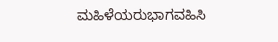ಮಹಿಳೆಯರುಭಾಗವಹಿಸಿ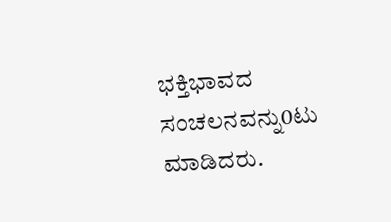ಭಕ್ತಿಭಾವದ ಸಂಚಲನವನ್ನು0ಟು ಮಾಡಿದರು.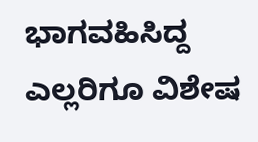ಭಾಗವಹಿಸಿದ್ದ ಎಲ್ಲರಿಗೂ ವಿಶೇಷ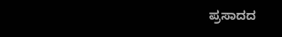ಪ್ರಸಾದದ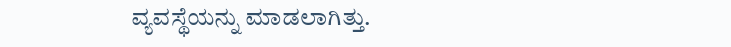ವ್ಯವಸ್ಥೆಯನ್ನು ಮಾಡಲಾಗಿತ್ತು.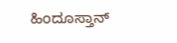ಹಿಂದೂಸ್ತಾನ್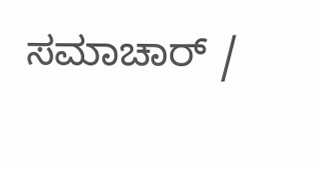ಸಮಾಚಾರ್ /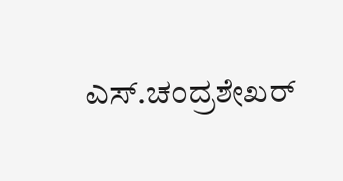ಎಸ್.ಚಂದ್ರಶೇಖರ್